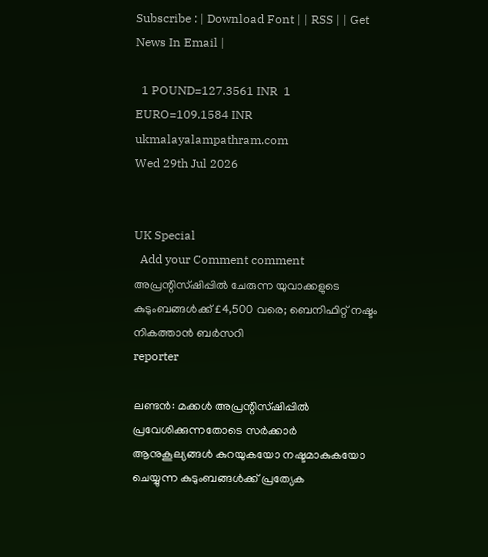Subscribe : | Download Font | | RSS | | Get News In Email |

  1 POUND=127.3561 INR  1 EURO=109.1584 INR
ukmalayalampathram.com
Wed 29th Jul 2026


UK Special
  Add your Comment comment
അപ്രന്റിസ്ഷിപ്പില്‍ ചേരുന്ന യുവാക്കളുടെ കുടുംബങ്ങള്‍ക്ക് £4,500 വരെ; ബെനിഫിറ്റ് നഷ്ടം നികത്താന്‍ ബര്‍സറി
reporter

ലണ്ടന്‍: മക്കള്‍ അപ്രന്റിസ്ഷിപ്പില്‍ പ്രവേശിക്കുന്നതോടെ സര്‍ക്കാര്‍ ആനുകൂല്യങ്ങള്‍ കുറയുകയോ നഷ്ടമാകുകയോ ചെയ്യുന്ന കുടുംബങ്ങള്‍ക്ക് പ്രത്യേക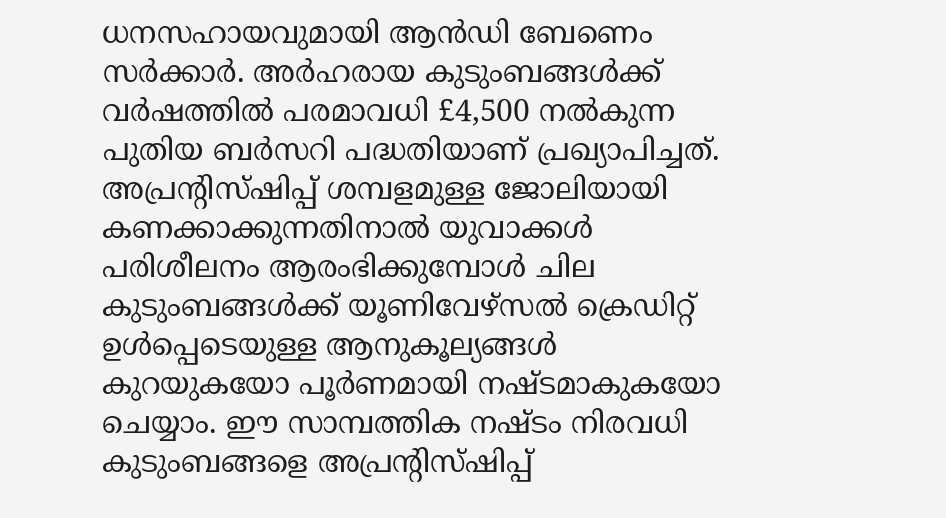ധനസഹായവുമായി ആന്‍ഡി ബേണെം സര്‍ക്കാര്‍. അര്‍ഹരായ കുടുംബങ്ങള്‍ക്ക് വര്‍ഷത്തില്‍ പരമാവധി £4,500 നല്‍കുന്ന പുതിയ ബര്‍സറി പദ്ധതിയാണ് പ്രഖ്യാപിച്ചത്. അപ്രന്റിസ്ഷിപ്പ് ശമ്പളമുള്ള ജോലിയായി കണക്കാക്കുന്നതിനാല്‍ യുവാക്കള്‍ പരിശീലനം ആരംഭിക്കുമ്പോള്‍ ചില കുടുംബങ്ങള്‍ക്ക് യൂണിവേഴ്‌സല്‍ ക്രെഡിറ്റ് ഉള്‍പ്പെടെയുള്ള ആനുകൂല്യങ്ങള്‍ കുറയുകയോ പൂര്‍ണമായി നഷ്ടമാകുകയോ ചെയ്യാം. ഈ സാമ്പത്തിക നഷ്ടം നിരവധി കുടുംബങ്ങളെ അപ്രന്റിസ്ഷിപ്പ്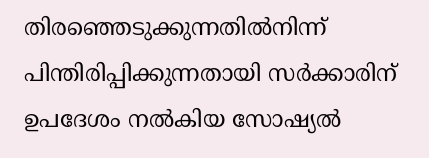തിരഞ്ഞെടുക്കുന്നതില്‍നിന്ന് പിന്തിരിപ്പിക്കുന്നതായി സര്‍ക്കാരിന് ഉപദേശം നല്‍കിയ സോഷ്യല്‍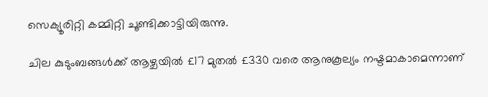സെക്യൂരിറ്റി കമ്മിറ്റി ചൂണ്ടിക്കാട്ടിയിരുന്നു.

ചില കുടുംബങ്ങള്‍ക്ക് ആഴ്ചയില്‍ £17 മുതല്‍ £330 വരെ ആനുകൂല്യം നഷ്ടമാകാമെന്നാണ്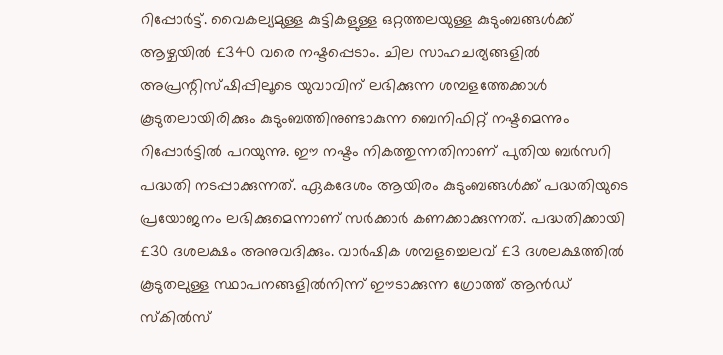റിപ്പോര്‍ട്ട്. വൈകല്യമുള്ള കുട്ടികളുള്ള ഒറ്റത്തലയുള്ള കുടുംബങ്ങള്‍ക്ക് ആഴ്ചയില്‍ £340 വരെ നഷ്ടപ്പെടാം. ചില സാഹചര്യങ്ങളില്‍ അപ്രന്റിസ്ഷിപ്പിലൂടെ യുവാവിന് ലഭിക്കുന്ന ശമ്പളത്തേക്കാള്‍ കൂടുതലായിരിക്കും കുടുംബത്തിനുണ്ടാകുന്ന ബെനിഫിറ്റ് നഷ്ടമെന്നും റിപ്പോര്‍ട്ടില്‍ പറയുന്നു. ഈ നഷ്ടം നികത്തുന്നതിനാണ് പുതിയ ബര്‍സറി പദ്ധതി നടപ്പാക്കുന്നത്. ഏകദേശം ആയിരം കുടുംബങ്ങള്‍ക്ക് പദ്ധതിയുടെ പ്രയോജനം ലഭിക്കുമെന്നാണ് സര്‍ക്കാര്‍ കണക്കാക്കുന്നത്. പദ്ധതിക്കായി £30 ദശലക്ഷം അനുവദിക്കും. വാര്‍ഷിക ശമ്പളച്ചെലവ് £3 ദശലക്ഷത്തില്‍ കൂടുതലുള്ള സ്ഥാപനങ്ങളില്‍നിന്ന് ഈടാക്കുന്ന ഗ്രോത്ത് ആന്‍ഡ് സ്‌കില്‍സ്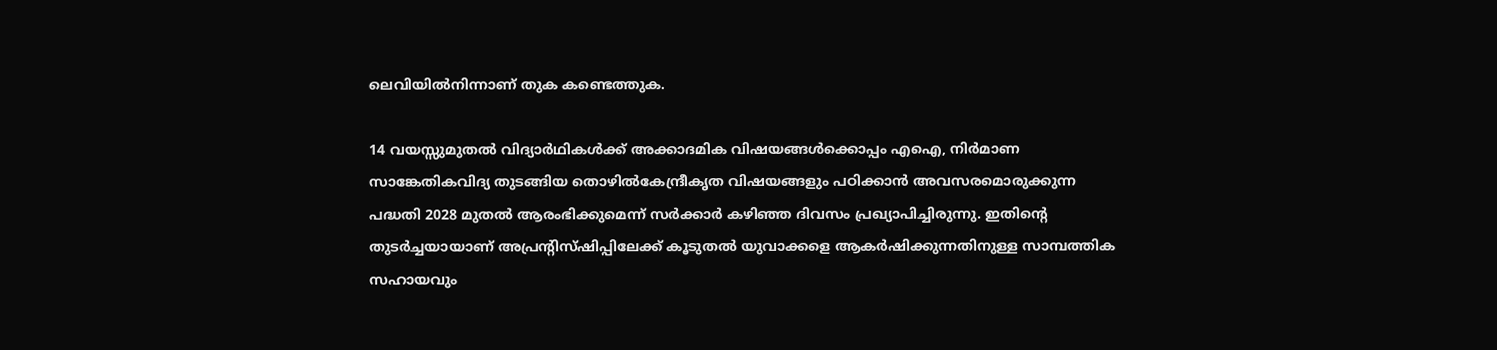ലെവിയില്‍നിന്നാണ് തുക കണ്ടെത്തുക.

14 വയസ്സുമുതല്‍ വിദ്യാര്‍ഥികള്‍ക്ക് അക്കാദമിക വിഷയങ്ങള്‍ക്കൊപ്പം എഐ, നിര്‍മാണ സാങ്കേതികവിദ്യ തുടങ്ങിയ തൊഴില്‍കേന്ദ്രീകൃത വിഷയങ്ങളും പഠിക്കാന്‍ അവസരമൊരുക്കുന്ന പദ്ധതി 2028 മുതല്‍ ആരംഭിക്കുമെന്ന് സര്‍ക്കാര്‍ കഴിഞ്ഞ ദിവസം പ്രഖ്യാപിച്ചിരുന്നു. ഇതിന്റെ തുടര്‍ച്ചയായാണ് അപ്രന്റിസ്ഷിപ്പിലേക്ക് കൂടുതല്‍ യുവാക്കളെ ആകര്‍ഷിക്കുന്നതിനുള്ള സാമ്പത്തിക സഹായവും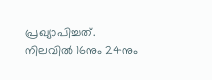പ്രഖ്യാപിച്ചത്. നിലവില്‍ 16നും 24നും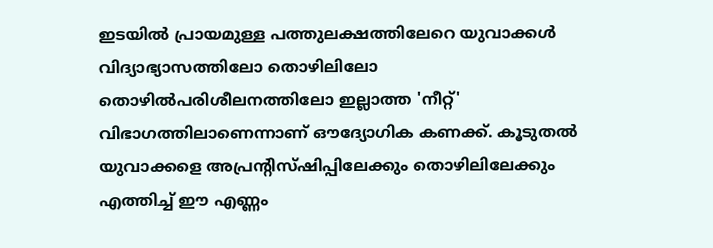ഇടയില്‍ പ്രായമുള്ള പത്തുലക്ഷത്തിലേറെ യുവാക്കള്‍ വിദ്യാഭ്യാസത്തിലോ തൊഴിലിലോ തൊഴില്‍പരിശീലനത്തിലോ ഇല്ലാത്ത 'നീറ്റ്' വിഭാഗത്തിലാണെന്നാണ് ഔദ്യോഗിക കണക്ക്. കൂടുതല്‍ യുവാക്കളെ അപ്രന്റിസ്ഷിപ്പിലേക്കും തൊഴിലിലേക്കും എത്തിച്ച് ഈ എണ്ണം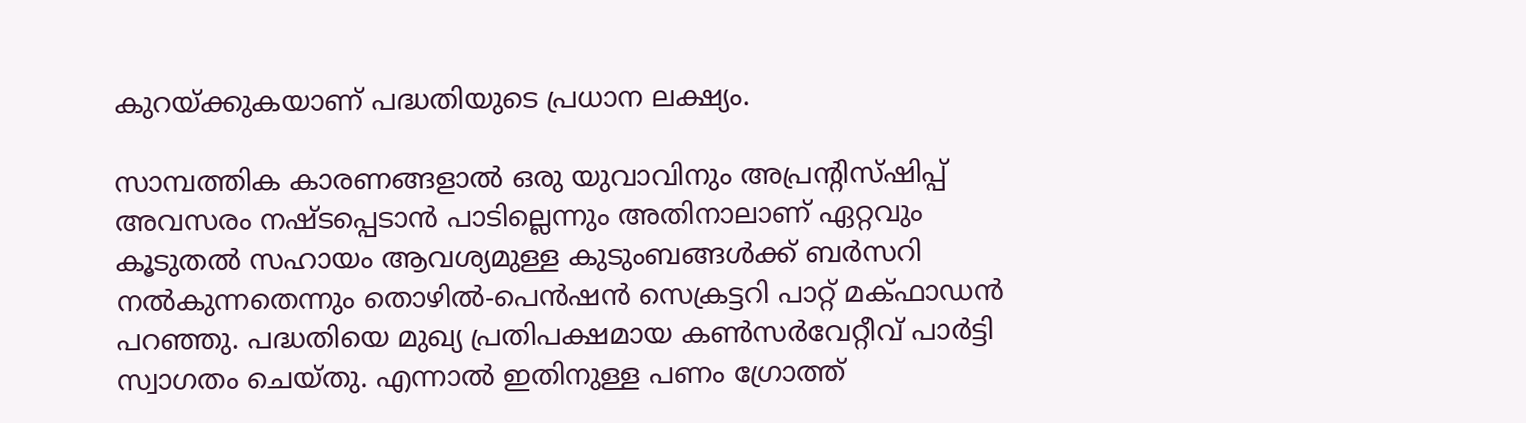കുറയ്ക്കുകയാണ് പദ്ധതിയുടെ പ്രധാന ലക്ഷ്യം.

സാമ്പത്തിക കാരണങ്ങളാല്‍ ഒരു യുവാവിനും അപ്രന്റിസ്ഷിപ്പ് അവസരം നഷ്ടപ്പെടാന്‍ പാടില്ലെന്നും അതിനാലാണ് ഏറ്റവും കൂടുതല്‍ സഹായം ആവശ്യമുള്ള കുടുംബങ്ങള്‍ക്ക് ബര്‍സറി നല്‍കുന്നതെന്നും തൊഴില്‍-പെന്‍ഷന്‍ സെക്രട്ടറി പാറ്റ് മക്ഫാഡന്‍ പറഞ്ഞു. പദ്ധതിയെ മുഖ്യ പ്രതിപക്ഷമായ കണ്‍സര്‍വേറ്റീവ് പാര്‍ട്ടി സ്വാഗതം ചെയ്തു. എന്നാല്‍ ഇതിനുള്ള പണം ഗ്രോത്ത്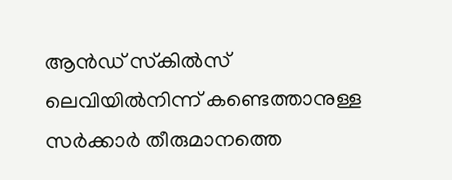ആന്‍ഡ് സ്‌കില്‍സ് ലെവിയില്‍നിന്ന് കണ്ടെത്താനുള്ള സര്‍ക്കാര്‍ തീരുമാനത്തെ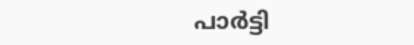പാര്‍ട്ടി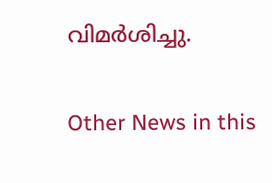വിമര്‍ശിച്ചു.


Other News in this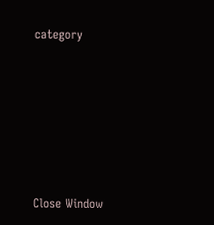category








Close Window